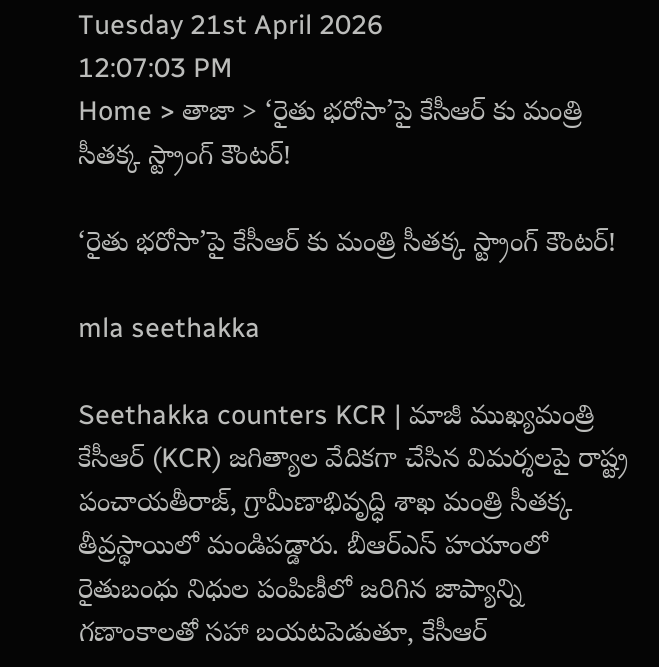Tuesday 21st April 2026
12:07:03 PM
Home > తాజా > ‘రైతు భరోసా’పై కేసీఆర్ కు మంత్రి సీతక్క స్ట్రాంగ్ కౌంటర్!

‘రైతు భరోసా’పై కేసీఆర్ కు మంత్రి సీతక్క స్ట్రాంగ్ కౌంటర్!

mla seethakka

Seethakka counters KCR | మాజీ ముఖ్యమంత్రి కేసీఆర్ (KCR) జగిత్యాల వేదికగా చేసిన విమర్శలపై రాష్ట్ర పంచాయతీరాజ్, గ్రామీణాభివృద్ధి శాఖ మంత్రి సీతక్క తీవ్రస్థాయిలో మండిపడ్డారు. బీఆర్ఎస్ హయాంలో రైతుబంధు నిధుల పంపిణీలో జరిగిన జాప్యాన్ని గణాంకాలతో సహా బయటపెడుతూ, కేసీఆర్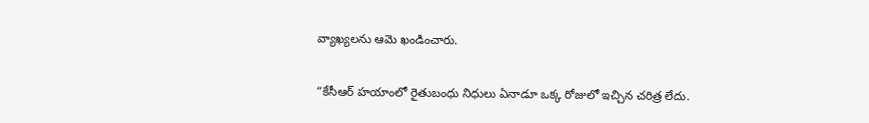వ్యాఖ్యలను ఆమె ఖండించారు.

“కేసీఆర్ హయాంలో రైతుబంధు నిధులు ఏనాడూ ఒక్క రోజులో ఇచ్చిన చరిత్ర లేదు.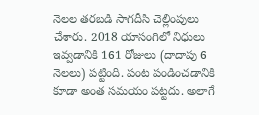నెలల తరబడి సాగదీసి చెల్లింపులు చేశారు. 2018 యాసంగిలో నిధులు ఇవ్వడానికి 161 రోజులు (దాదాపు 6 నెలలు) పట్టింది. పంట పండించడానికి కూడా అంత సమయం పట్టదు. అలాగే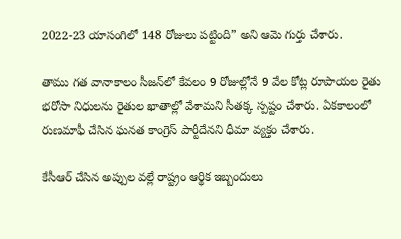2022-23 యాసంగిలో 148 రోజులు పట్టింది” అని ఆమె గుర్తు చేశారు.

తాము గత వానాకాలం సీజన్‌లో కేవలం 9 రోజుల్లోనే 9 వేల కోట్ల రూపాయల రైతు భరోసా నిధులను రైతుల ఖాతాల్లో వేశామని సీతక్క స్పష్టం చేశారు. ఏకకాలంలో రుణమాఫీ చేసిన ఘనత కాంగ్రెస్ పార్టీదేనని ధీమా వ్యక్తం చేశారు.

కేసీఆర్ చేసిన అప్పుల వల్లే రాష్ట్రం ఆర్థిక ఇబ్బందులు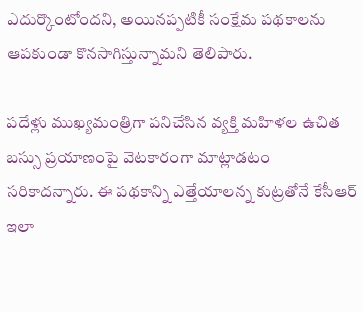ఎదుర్కొంటోందని, అయినప్పటికీ సంక్షేమ పథకాలను ఆపకుండా కొనసాగిస్తున్నామని తెలిపారు.

పదేళ్లు ముఖ్యమంత్రిగా పనిచేసిన వ్యక్తి మహిళల ఉచిత బస్సు ప్రయాణంపై వెటకారంగా మాట్లాడటం సరికాదన్నారు. ఈ పథకాన్ని ఎత్తేయాలన్న కుట్రతోనే కేసీఆర్ ఇలా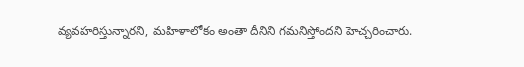వ్యవహరిస్తున్నారని, మహిళాలోకం అంతా దీనిని గమనిస్తోందని హెచ్చరించారు.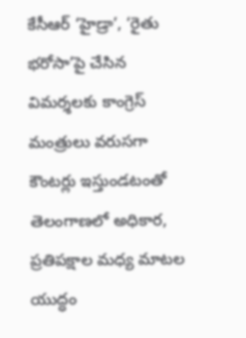కేసీఆర్ ‘హైడ్రా’, ‘రైతు భరోసా’పై చేసిన విమర్శలకు కాంగ్రెస్ మంత్రులు వరుసగా కౌంటర్లు ఇస్తుండటంతో తెలంగాణలో అధికార, ప్రతిపక్షాల మధ్య మాటల యుద్ధం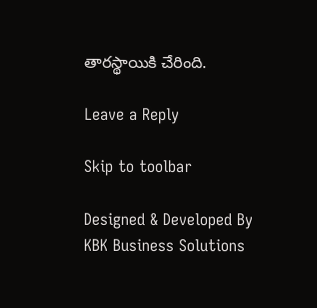తారస్థాయికి చేరింది.

Leave a Reply

Skip to toolbar

Designed & Developed By KBK Business Solutions